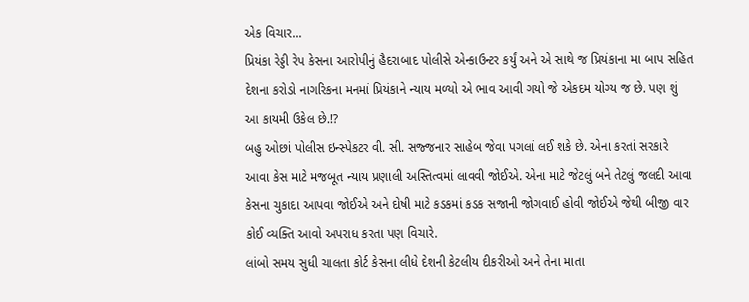એક વિચાર...
પ્રિયંકા રેડ્ડી રેપ કેસના આરોપીનું હૈદરાબાદ પોલીસે એન્કાઉન્ટર કર્યું અને એ સાથે જ પ્રિયંકાના મા બાપ સહિત દેશના કરોડો નાગરિકના મનમાં પ્રિયંકાને ન્યાય મળ્યો એ ભાવ આવી ગયો જે એકદમ યોગ્ય જ છે. પણ શું આ કાયમી ઉકેલ છે.!?
બહુ ઓછાં પોલીસ ઇન્સ્પેકટર વી. સી. સજ્જનાર સાહેબ જેવા પગલાં લઈ શકે છે. એના કરતાં સરકારે આવા કેસ માટે મજબૂત ન્યાય પ્રણાલી અસ્તિત્વમાં લાવવી જોઈએ. એના માટે જેટલું બને તેટલું જલદી આવા કેસના ચુકાદા આપવા જોઈએ અને દોષી માટે કડકમાં કડક સજાની જોગવાઈ હોવી જોઈએ જેથી બીજી વાર કોઈ વ્યક્તિ આવો અપરાધ કરતા પણ વિચારે.
લાંબો સમય સુધી ચાલતા કોર્ટ કેસના લીધે દેશની કેટલીય દીકરીઓ અને તેના માતા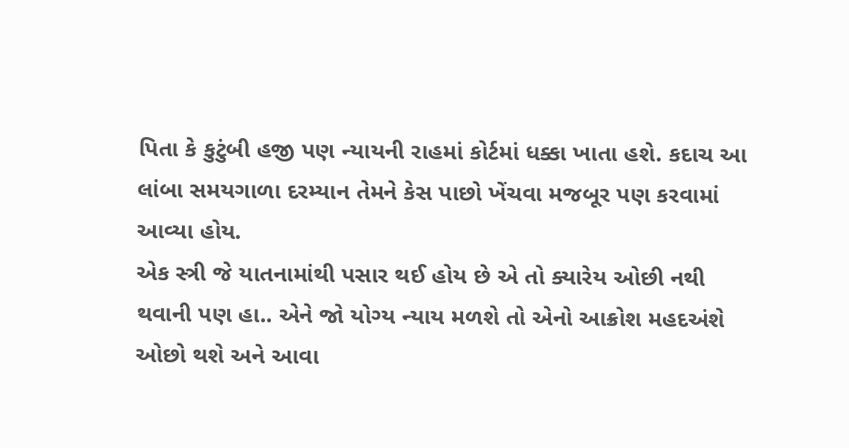પિતા કે કુટુંબી હજી પણ ન્યાયની રાહમાં કોર્ટમાં ધક્કા ખાતા હશે. કદાચ આ લાંબા સમયગાળા દરમ્યાન તેમને કેસ પાછો ખેંચવા મજબૂર પણ કરવામાં આવ્યા હોય.
એક સ્ત્રી જે યાતનામાંથી પસાર થઈ હોય છે એ તો ક્યારેય ઓછી નથી થવાની પણ હા.. એને જો યોગ્ય ન્યાય મળશે તો એનો આક્રોશ મહદઅંશે ઓછો થશે અને આવા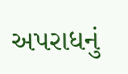અપરાધનું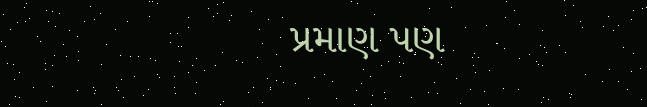પ્રમાણ પણ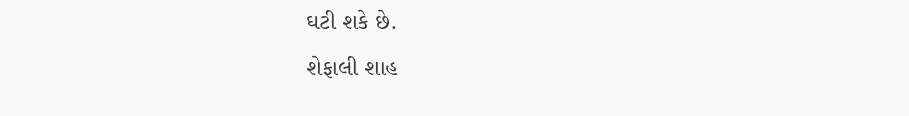ઘટી શકે છે.
શેફાલી શાહ